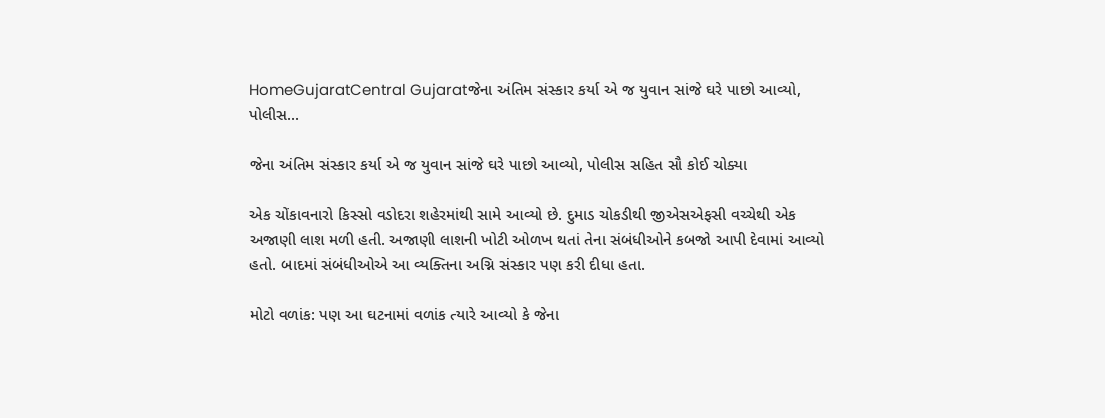HomeGujaratCentral Gujaratજેના અંતિમ સંસ્કાર કર્યા એ જ યુવાન સાંજે ઘરે પાછો આવ્યો, પોલીસ...

જેના અંતિમ સંસ્કાર કર્યા એ જ યુવાન સાંજે ઘરે પાછો આવ્યો, પોલીસ સહિત સૌ કોઈ ચોક્યા

એક ચોંકાવનારો કિસ્સો વડોદરા શહેરમાંથી સામે આવ્યો છે. દુમાડ ચોકડીથી જીએસએફસી વચ્ચેથી એક અજાણી લાશ મળી હતી. અજાણી લાશની ખોટી ઓળખ થતાં તેના સંબંધીઓને કબજો આપી દેવામાં આવ્યો હતો. બાદમાં સંબંધીઓએ આ વ્યક્તિના અગ્નિ સંસ્કાર પણ કરી દીધા હતા.

મોટો વળાંક: પણ આ ઘટનામાં વળાંક ત્યારે આવ્યો કે જેના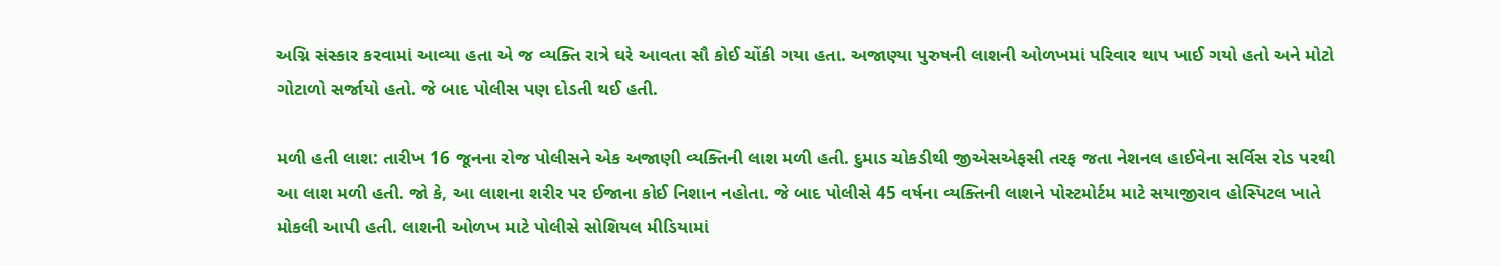અગ્નિ સંસ્કાર કરવામાં આવ્યા હતા એ જ વ્યક્તિ રાત્રે ઘરે આવતા સૌ કોઈ ચોંકી ગયા હતા. અજાણ્યા પુરુષની લાશની ઓળખમાં પરિવાર થાપ ખાઈ ગયો હતો અને મોટો ગોટાળો સર્જાયો હતો. જે બાદ પોલીસ પણ દોડતી થઈ હતી.

મળી હતી લાશ: તારીખ 16 જૂનના રોજ પોલીસને એક અજાણી વ્યક્તિની લાશ મળી હતી. દુમાડ ચોકડીથી જીએસએફસી તરફ જતા નેશનલ હાઈવેના સર્વિસ રોડ પરથી આ લાશ મળી હતી. જો કે, આ લાશના શરીર પર ઈજાના કોઈ નિશાન નહોતા. જે બાદ પોલીસે 45 વર્ષના વ્યક્તિની લાશને પોસ્ટમોર્ટમ માટે સયાજીરાવ હોસ્પિટલ ખાતે મોકલી આપી હતી. લાશની ઓળખ માટે પોલીસે સોશિયલ મીડિયામાં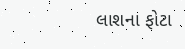લાશના ફોટા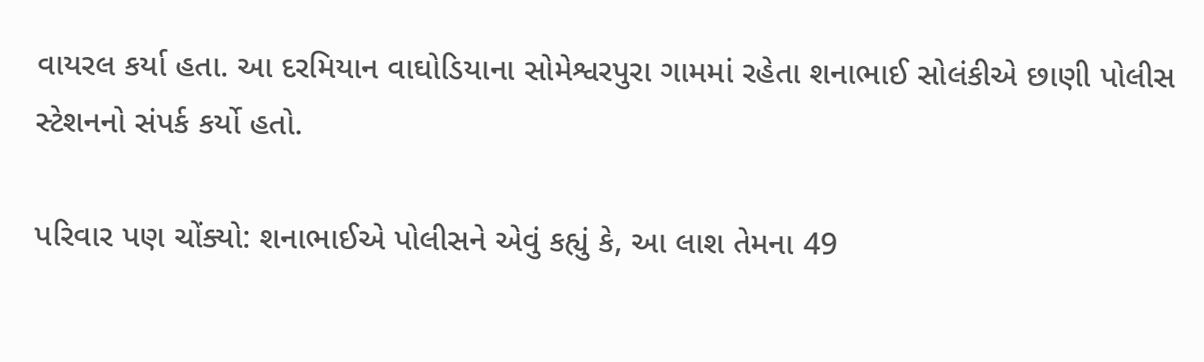વાયરલ કર્યા હતા. આ દરમિયાન વાઘોડિયાના સોમેશ્વરપુરા ગામમાં રહેતા શનાભાઈ સોલંકીએ છાણી પોલીસ સ્ટેશનનો સંપર્ક કર્યો હતો.

પરિવાર પણ ચોંક્યો: શનાભાઈએ પોલીસને એવું કહ્યું કે, આ લાશ તેમના 49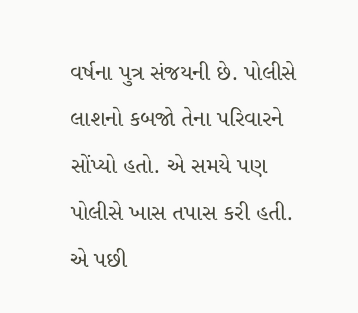વર્ષના પુત્ર સંજયની છે. પોલીસે લાશનો કબજો તેના પરિવારને સોંપ્યો હતો. એ સમયે પણ પોલીસે ખાસ તપાસ કરી હતી. એ પછી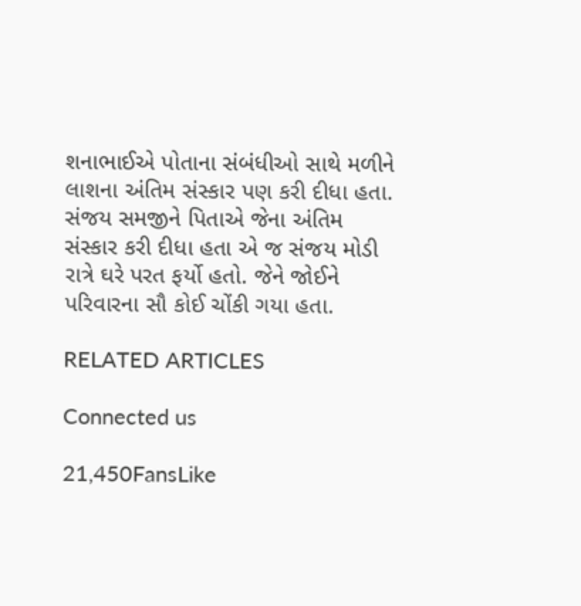શનાભાઈએ પોતાના સંબંધીઓ સાથે મળીને લાશના અંતિમ સંસ્કાર પણ કરી દીધા હતા. સંજય સમજીને પિતાએ જેના અંતિમ સંસ્કાર કરી દીધા હતા એ જ સંજય મોડી રાત્રે ઘરે પરત ફર્યો હતો. જેને જોઈને પરિવારના સૌ કોઈ ચોંકી ગયા હતા.

RELATED ARTICLES

Connected us

21,450FansLike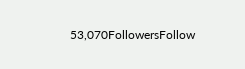53,070FollowersFollow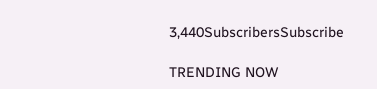3,440SubscribersSubscribe

TRENDING NOW